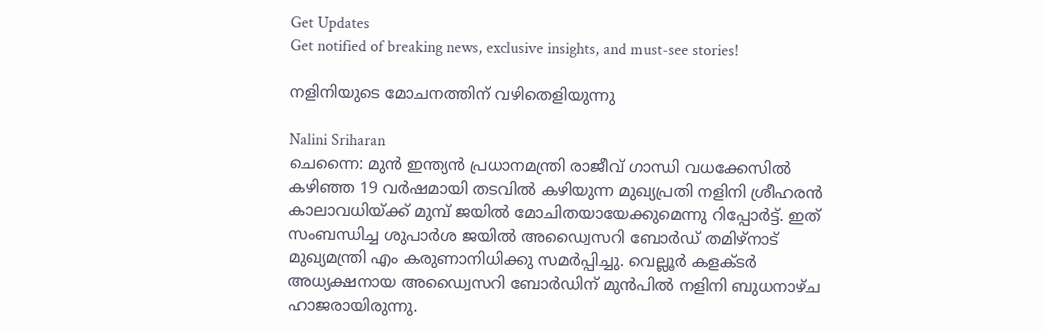Get Updates
Get notified of breaking news, exclusive insights, and must-see stories!

നളിനിയുടെ മോചനത്തിന് വഴിതെളിയുന്നു

Nalini Sriharan
ചെന്നൈ: മുന്‍ ഇന്ത്യന്‍ പ്രധാനമന്ത്രി രാജീവ് ഗാന്ധി വധക്കേസില്‍ കഴിഞ്ഞ 19 വര്‍ഷമായി തടവില്‍ കഴിയുന്ന മുഖ്യപ്രതി നളിനി ശ്രീഹരന്‍ കാലാവധിയ്ക്ക് മുമ്പ് ജയില്‍ മോചിതയായേക്കുമെന്നു റിപ്പോര്‍ട്ട്. ഇത് സംബന്ധിച്ച ശുപാര്‍ശ ജയില്‍ അഡ്വൈസറി ബോര്‍ഡ് തമിഴ്‌നാട് മുഖ്യമന്ത്രി എം കരുണാനിധിക്കു സമര്‍പ്പിച്ചു. വെല്ലൂര്‍ കളക്ടര്‍ അധ്യക്ഷനായ അഡ്വൈസറി ബോര്‍ഡിന് മുന്‍പില്‍ നളിനി ബുധനാഴ്ച ഹാജരായിരുന്നു.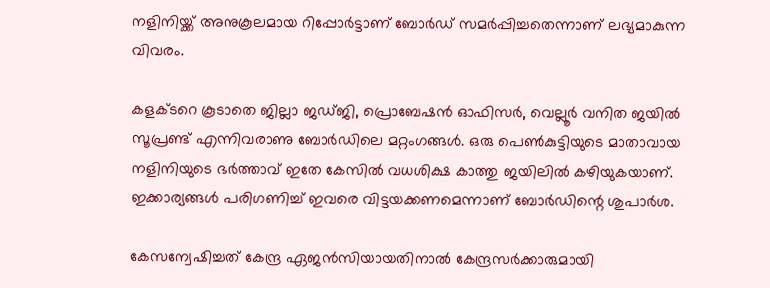നളിനിയ്ക്ക് അനുകൂലമായ റിപ്പോര്‍ട്ടാണ് ബോര്‍ഡ് സമര്‍പ്പിച്ചതെന്നാണ് ലഭ്യമാകുന്ന വിവരം.

കളക്ടറെ കൂടാതെ ജില്ലാ ജഡ്ജി, പ്രൊബേഷന്‍ ഓഫിസര്‍, വെല്ലൂര്‍ വനിത ജയില്‍ സൂപ്രണ്ട് എന്നിവരാണു ബോര്‍ഡിലെ മറ്റംഗങ്ങള്‍. ഒരു പെണ്‍കുട്ടിയുടെ മാതാവായ നളിനിയുടെ ഭര്‍ത്താവ് ഇതേ കേസില്‍ വധശിക്ഷ കാത്തു ജയിലില്‍ കഴിയുകയാണ്. ഇക്കാര്യങ്ങള്‍ പരിഗണിച്ച് ഇവരെ വിട്ടയക്കണമെന്നാണ് ബോര്‍ഡിന്റെ ശുപാര്‍ശ.

കേസന്വേഷിച്ചത് കേന്ദ്ര ഏജന്‍സിയായതിനാല്‍ കേന്ദ്രസര്‍ക്കാരുമായി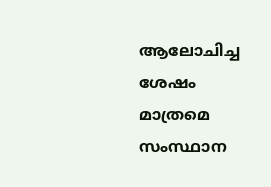ആലോചിച്ച ശേഷം മാത്രമെ സംസ്ഥാന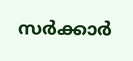സര്‍ക്കാര്‍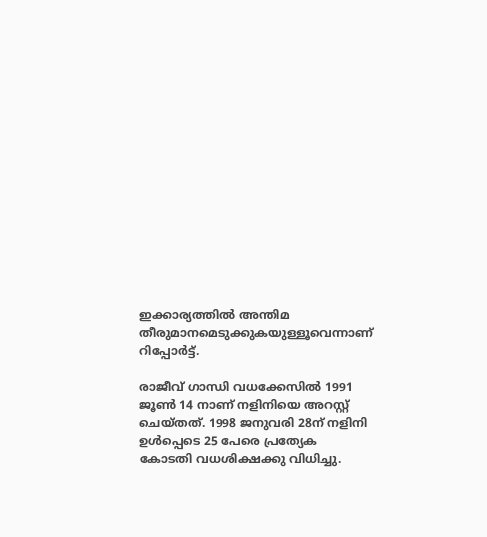ഇക്കാര്യത്തില്‍ അന്തിമ തീരുമാനമെടുക്കുകയുള്ളൂവെന്നാണ് റിപ്പോര്‍ട്ട്.

രാജീവ് ഗാന്ധി വധക്കേസില്‍ 1991 ജൂണ്‍ 14 നാണ് നളിനിയെ അറസ്റ്റ് ചെയ്തത്. 1998 ജനുവരി 28ന് നളിനി ഉള്‍പ്പെടെ 25 പേരെ പ്രത്യേക കോടതി വധശിക്ഷക്കു വിധിച്ചു.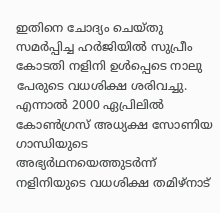ഇതിനെ ചോദ്യം ചെയ്തു സമര്‍പ്പിച്ച ഹര്‍ജിയില്‍ സുപ്രീം കോടതി നളിനി ഉള്‍പ്പെടെ നാലു പേരുടെ വധശിക്ഷ ശരിവച്ചു. എന്നാല്‍ 2000 ഏപ്രിലില്‍ കോണ്‍ഗ്രസ് അധ്യക്ഷ സോണിയ ഗാന്ധിയുടെ അഭ്യര്‍ഥനയെത്തുടര്‍ന്ന് നളിനിയുടെ വധശിക്ഷ തമിഴ്‌നാട്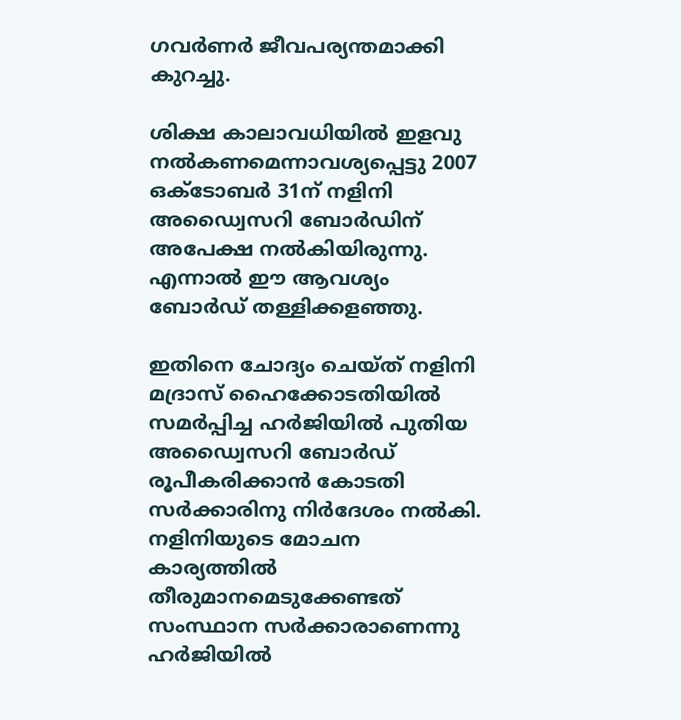ഗവര്‍ണര്‍ ജീവപര്യന്തമാക്കി കുറച്ചു.

ശിക്ഷ കാലാവധിയില്‍ ഇളവു നല്‍കണമെന്നാവശ്യപ്പെട്ടു 2007 ഒക്ടോബര്‍ 31ന് നളിനി അഡ്വൈസറി ബോര്‍ഡിന് അപേക്ഷ നല്‍കിയിരുന്നു. എന്നാല്‍ ഈ ആവശ്യം ബോര്‍ഡ് തള്ളിക്കളഞ്ഞു.

ഇതിനെ ചോദ്യം ചെയ്ത് നളിനി മദ്രാസ് ഹൈക്കോടതിയില്‍ സമര്‍പ്പിച്ച ഹര്‍ജിയില്‍ പുതിയ അഡ്വൈസറി ബോര്‍ഡ് രൂപീകരിക്കാന്‍ കോടതി സര്‍ക്കാരിനു നിര്‍ദേശം നല്‍കി. നളിനിയുടെ മോചന കാര്യത്തില്‍ തീരുമാനമെടുക്കേണ്ടത് സംസ്ഥാന സര്‍ക്കാരാണെന്നു ഹര്‍ജിയില്‍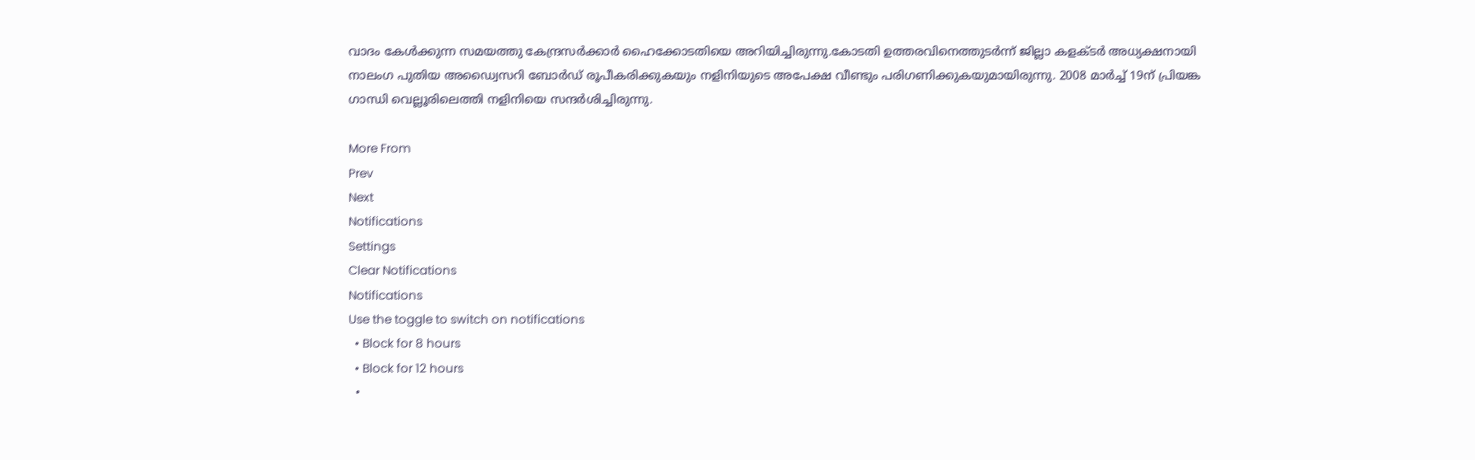വാദം കേള്‍ക്കുന്ന സമയത്തു കേന്ദ്രസര്‍ക്കാര്‍ ഹൈക്കോടതിയെ അറിയിച്ചിരുന്നു.കോടതി ഉത്തരവിനെത്തുടര്‍ന്ന് ജില്ലാ കളക്ടര്‍ അധ്യക്ഷനായി നാലംഗ പുതിയ അഡ്വൈസറി ബോര്‍ഡ് രൂപീകരിക്കുകയും നളിനിയുടെ അപേക്ഷ വീണ്ടും പരിഗണിക്കുകയുമായിരുന്നു. 2008 മാര്‍ച്ച് 19ന് പ്രിയങ്ക ഗാന്ധി വെല്ലൂരിലെത്തി നളിനിയെ സന്ദര്‍ശിച്ചിരുന്നു.

More From
Prev
Next
Notifications
Settings
Clear Notifications
Notifications
Use the toggle to switch on notifications
  • Block for 8 hours
  • Block for 12 hours
  •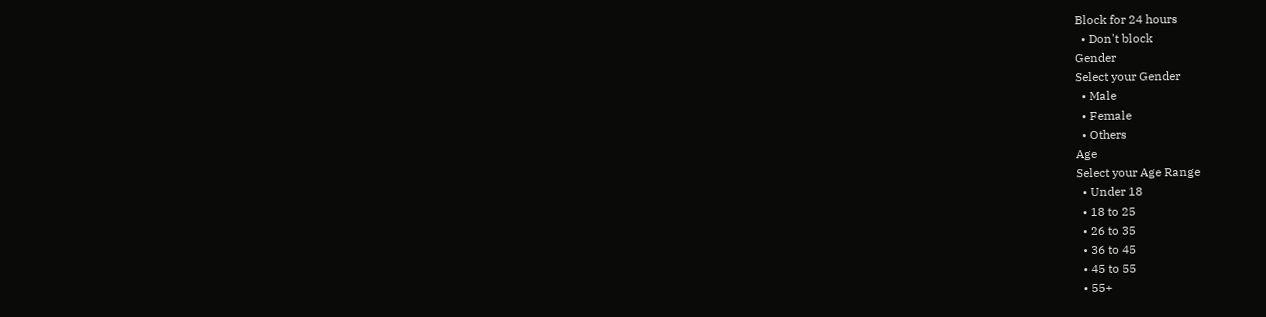Block for 24 hours
  • Don't block
Gender
Select your Gender
  • Male
  • Female
  • Others
Age
Select your Age Range
  • Under 18
  • 18 to 25
  • 26 to 35
  • 36 to 45
  • 45 to 55
  • 55+